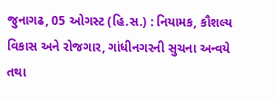જુનાગઢ, 05 ઓગસ્ટ (હિ.સ.) : નિયામક, કૌશલ્ય વિકાસ અને રોજગાર, ગાંધીનગરની સુચના અન્વયે તથા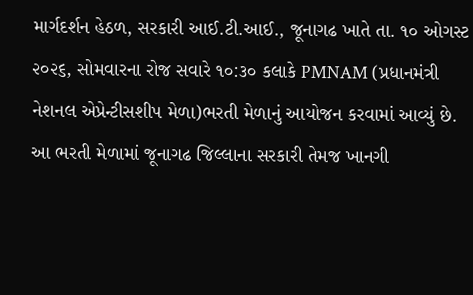માર્ગદર્શન હેઠળ, સરકારી આઈ.ટી.આઈ., જૂનાગઢ ખાતે તા. ૧૦ ઓગસ્ટ ૨૦૨૬, સોમવારના રોજ સવારે ૧૦:૩૦ કલાકે PMNAM (પ્રધાનમંત્રી નેશનલ એપ્રેન્ટીસશીપ મેળા)ભરતી મેળાનું આયોજન કરવામાં આવ્યું છે.
આ ભરતી મેળામાં જૂનાગઢ જિલ્લાના સરકારી તેમજ ખાનગી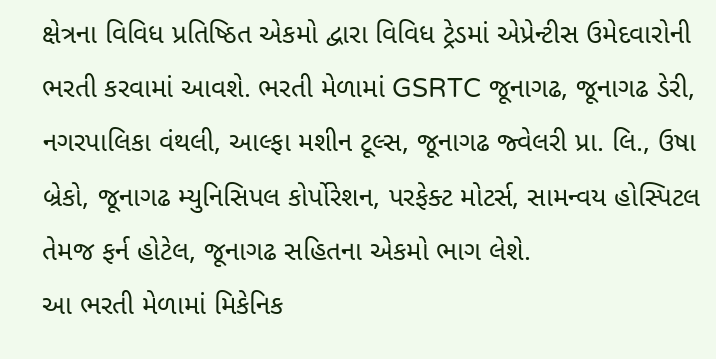ક્ષેત્રના વિવિધ પ્રતિષ્ઠિત એકમો દ્વારા વિવિધ ટ્રેડમાં એપ્રેન્ટીસ ઉમેદવારોની ભરતી કરવામાં આવશે. ભરતી મેળામાં GSRTC જૂનાગઢ, જૂનાગઢ ડેરી, નગરપાલિકા વંથલી, આલ્ફા મશીન ટૂલ્સ, જૂનાગઢ જ્વેલરી પ્રા. લિ., ઉષા બ્રેકો, જૂનાગઢ મ્યુનિસિપલ કોર્પોરેશન, પરફેક્ટ મોટર્સ, સામન્વય હોસ્પિટલ તેમજ ફર્ન હોટેલ, જૂનાગઢ સહિતના એકમો ભાગ લેશે.
આ ભરતી મેળામાં મિકેનિક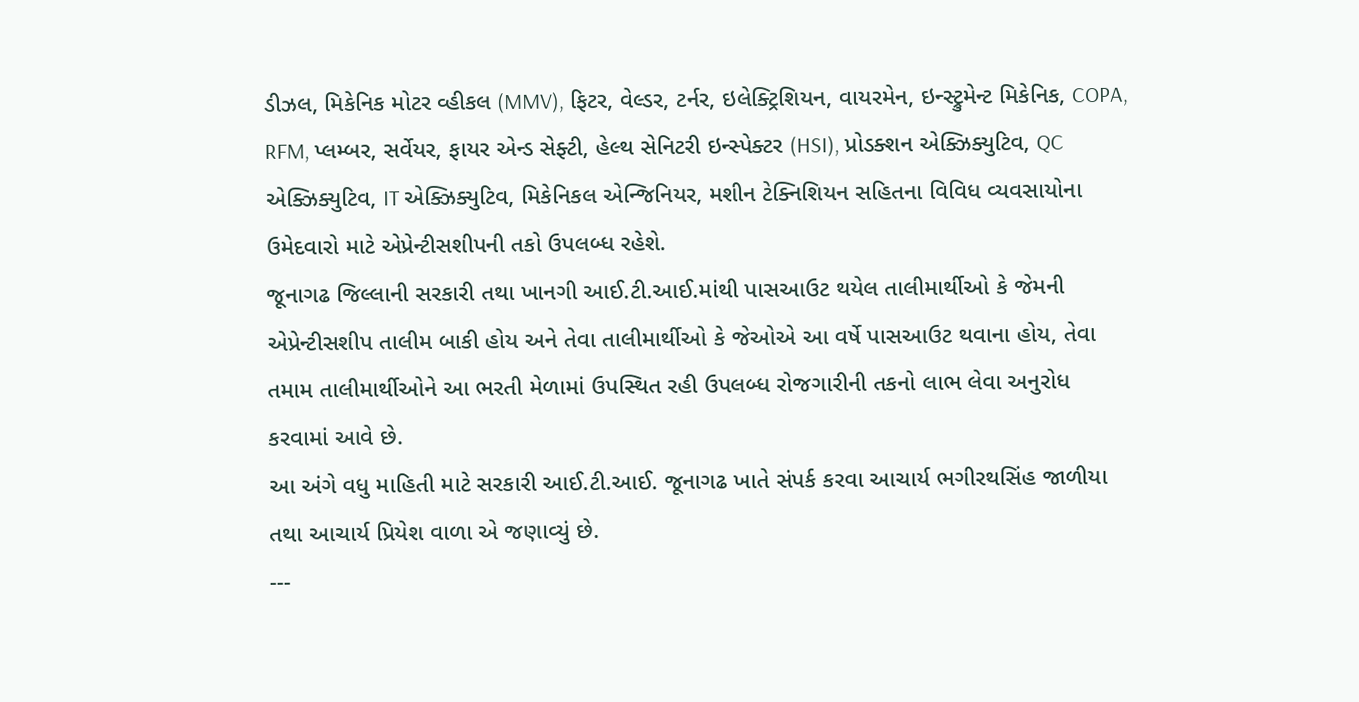ડીઝલ, મિકેનિક મોટર વ્હીકલ (MMV), ફિટર, વેલ્ડર, ટર્નર, ઇલેક્ટ્રિશિયન, વાયરમેન, ઇન્સ્ટ્રુમેન્ટ મિકેનિક, COPA, RFM, પ્લમ્બર, સર્વેયર, ફાયર એન્ડ સેફ્ટી, હેલ્થ સેનિટરી ઇન્સ્પેક્ટર (HSI), પ્રોડક્શન એક્ઝિક્યુટિવ, QC એક્ઝિક્યુટિવ, IT એક્ઝિક્યુટિવ, મિકેનિકલ એન્જિનિયર, મશીન ટેક્નિશિયન સહિતના વિવિધ વ્યવસાયોના ઉમેદવારો માટે એપ્રેન્ટીસશીપની તકો ઉપલબ્ધ રહેશે.
જૂનાગઢ જિલ્લાની સરકારી તથા ખાનગી આઈ.ટી.આઈ.માંથી પાસઆઉટ થયેલ તાલીમાર્થીઓ કે જેમની એપ્રેન્ટીસશીપ તાલીમ બાકી હોય અને તેવા તાલીમાર્થીઓ કે જેઓએ આ વર્ષે પાસઆઉટ થવાના હોય, તેવા તમામ તાલીમાર્થીઓને આ ભરતી મેળામાં ઉપસ્થિત રહી ઉપલબ્ધ રોજગારીની તકનો લાભ લેવા અનુરોધ કરવામાં આવે છે.
આ અંગે વધુ માહિતી માટે સરકારી આઈ.ટી.આઈ. જૂનાગઢ ખાતે સંપર્ક કરવા આચાર્ય ભગીરથસિંહ જાળીયા તથા આચાર્ય પ્રિયેશ વાળા એ જણાવ્યું છે.
---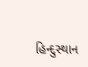હિન્દુસ્થાન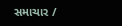સમાચાર /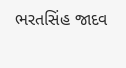ભરતસિંહ જાદવ